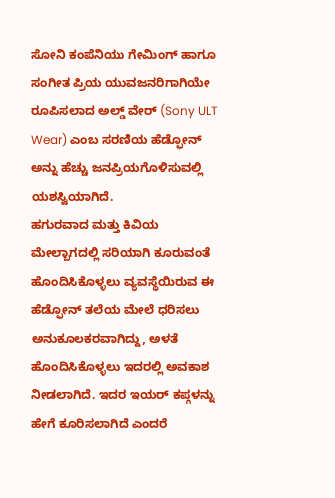ಸೋನಿ ಕಂಪೆನಿಯು ಗೇಮಿಂಗ್ ಹಾಗೂ ಸಂಗೀತ ಪ್ರಿಯ ಯುವಜನರಿಗಾಗಿಯೇ ರೂಪಿಸಲಾದ ಅಲ್ಡ್ ವೇರ್ (Sony ULT Wear) ಎಂಬ ಸರಣಿಯ ಹೆಡ್ಫೋನ್ ಅನ್ನು ಹೆಚ್ಚು ಜನಪ್ರಿಯಗೊಳಿಸುವಲ್ಲಿ ಯಶಸ್ವಿಯಾಗಿದೆ.
ಹಗುರವಾದ ಮತ್ತು ಕಿವಿಯ ಮೇಲ್ಬಾಗದಲ್ಲಿ ಸರಿಯಾಗಿ ಕೂರುವಂತೆ ಹೊಂದಿಸಿಕೊಳ್ಳಲು ವ್ಯವಸ್ಥೆಯಿರುವ ಈ ಹೆಡ್ಫೋನ್ ತಲೆಯ ಮೇಲೆ ಧರಿಸಲು ಅನುಕೂಲಕರವಾಗಿದ್ದು, ಅಳತೆ ಹೊಂದಿಸಿಕೊಳ್ಳಲು ಇದರಲ್ಲಿ ಅವಕಾಶ ನೀಡಲಾಗಿದೆ. ಇದರ ಇಯರ್ ಕಪ್ಗಳನ್ನು ಹೇಗೆ ಕೂರಿಸಲಾಗಿದೆ ಎಂದರೆ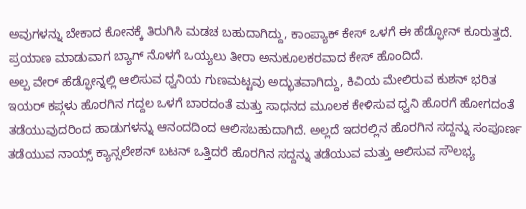ಅವುಗಳನ್ನು ಬೇಕಾದ ಕೋನಕ್ಕೆ ತಿರುಗಿಸಿ ಮಡಚ ಬಹುದಾಗಿದ್ದು, ಕಾಂಪ್ಯಾಕ್ ಕೇಸ್ ಒಳಗೆ ಈ ಹೆಡ್ಫೋನ್ ಕೂರುತ್ತದೆ. ಪ್ರಯಾಣ ಮಾಡುವಾಗ ಬ್ಯಾಗ್ ನೊಳಗೆ ಒಯ್ಯಲು ತೀರಾ ಅನುಕೂಲಕರವಾದ ಕೇಸ್ ಹೊಂದಿದೆ.
ಅಲ್ಪ ವೇರ್ ಹೆಡ್ಫೋನ್ನಲ್ಲಿ ಆಲಿಸುವ ಧ್ವನಿಯ ಗುಣಮಟ್ಟವು ಅದ್ಭುತವಾಗಿದ್ದು, ಕಿವಿಯ ಮೇಲಿರುವ ಕುಶನ್ ಭರಿತ ಇಯರ್ ಕಪ್ಗಳು ಹೊರಗಿನ ಗದ್ದಲ ಒಳಗೆ ಬಾರದಂತೆ ಮತ್ತು ಸಾಧನದ ಮೂಲಕ ಕೇಳಿಸುವ ಧ್ವನಿ ಹೊರಗೆ ಹೋಗದಂತೆ ತಡೆಯುವುದರಿಂದ ಹಾಡುಗಳನ್ನು ಆನಂದದಿಂದ ಆಲಿಸಬಹುದಾಗಿದೆ. ಅಲ್ಲದೆ ಇದರಲ್ಲಿನ ಹೊರಗಿನ ಸದ್ದನ್ನು ಸಂಪೂರ್ಣ ತಡೆಯುವ ನಾಯ್ಸ್ ಕ್ಯಾನ್ಸಲೇಶನ್ ಬಟನ್ ಒತ್ತಿದರೆ ಹೊರಗಿನ ಸದ್ದನ್ನು ತಡೆಯುವ ಮತ್ತು ಆಲಿಸುವ ಸೌಲಭ್ಯ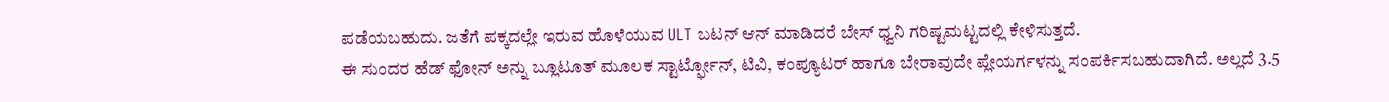ಪಡೆಯಬಹುದು. ಜತೆಗೆ ಪಕ್ಕದಲ್ಲೇ ಇರುವ ಹೊಳೆಯುವ ULT ಬಟನ್ ಆನ್ ಮಾಡಿದರೆ ಬೇಸ್ ಧ್ವನಿ ಗರಿಷ್ಟಮಟ್ಟದಲ್ಲಿ ಕೇಳಿಸುತ್ತದೆ.
ಈ ಸುಂದರ ಹೆಡ್ ಫೋನ್ ಅನ್ನು ಬ್ಲೂಟೂತ್ ಮೂಲಕ ಸ್ಟಾರ್ಟ್ಫೋನ್, ಟಿವಿ, ಕಂಪ್ಯೂಟರ್ ಹಾಗೂ ಬೇರಾವುದೇ ಪ್ಲೇಯರ್ಗಳನ್ನು ಸಂಪರ್ಕಿಸಬಹುದಾಗಿದೆ. ಅಲ್ಲದೆ 3.5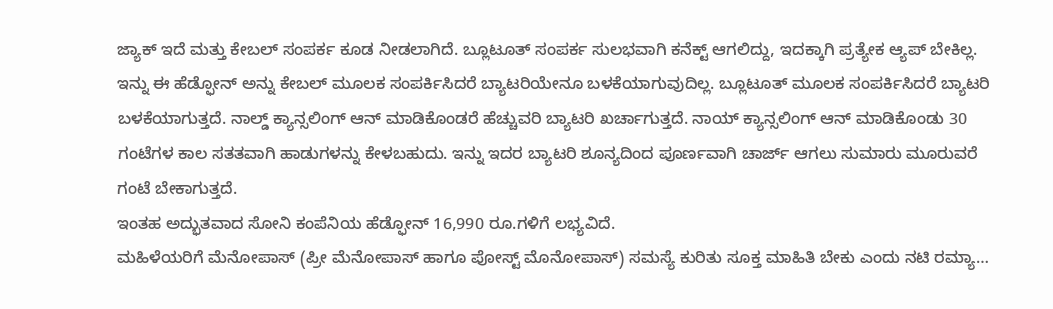ಜ್ಯಾಕ್ ಇದೆ ಮತ್ತು ಕೇಬಲ್ ಸಂಪರ್ಕ ಕೂಡ ನೀಡಲಾಗಿದೆ. ಬ್ಲೂಟೂತ್ ಸಂಪರ್ಕ ಸುಲಭವಾಗಿ ಕನೆಕ್ಟ್ ಆಗಲಿದ್ದು, ಇದಕ್ಕಾಗಿ ಪ್ರತ್ಯೇಕ ಆ್ಯಪ್ ಬೇಕಿಲ್ಲ.
ಇನ್ನು ಈ ಹೆಡ್ಫೋನ್ ಅನ್ನು ಕೇಬಲ್ ಮೂಲಕ ಸಂಪರ್ಕಿಸಿದರೆ ಬ್ಯಾಟರಿಯೇನೂ ಬಳಕೆಯಾಗುವುದಿಲ್ಲ. ಬ್ಲೂಟೂತ್ ಮೂಲಕ ಸಂಪರ್ಕಿಸಿದರೆ ಬ್ಯಾಟರಿ ಬಳಕೆಯಾಗುತ್ತದೆ. ನಾಲ್ಡ್ ಕ್ಯಾನ್ಸಲಿಂಗ್ ಆನ್ ಮಾಡಿಕೊಂಡರೆ ಹೆಚ್ಚುವರಿ ಬ್ಯಾಟರಿ ಖರ್ಚಾಗುತ್ತದೆ. ನಾಯ್ ಕ್ಯಾನ್ಸಲಿಂಗ್ ಆನ್ ಮಾಡಿಕೊಂಡು 30 ಗಂಟೆಗಳ ಕಾಲ ಸತತವಾಗಿ ಹಾಡುಗಳನ್ನು ಕೇಳಬಹುದು. ಇನ್ನು ಇದರ ಬ್ಯಾಟರಿ ಶೂನ್ಯದಿಂದ ಪೂರ್ಣವಾಗಿ ಚಾರ್ಜ್ ಆಗಲು ಸುಮಾರು ಮೂರುವರೆ ಗಂಟೆ ಬೇಕಾಗುತ್ತದೆ.
ಇಂತಹ ಅದ್ಭುತವಾದ ಸೋನಿ ಕಂಪೆನಿಯ ಹೆಡ್ಫೋನ್ 16,990 ರೂ.ಗಳಿಗೆ ಲಭ್ಯವಿದೆ.
ಮಹಿಳೆಯರಿಗೆ ಮೆನೋಪಾಸ್ (ಪ್ರೀ ಮೆನೋಪಾಸ್ ಹಾಗೂ ಪೋಸ್ಟ್ ಮೊನೋಪಾಸ್) ಸಮಸ್ಯೆ ಕುರಿತು ಸೂಕ್ತ ಮಾಹಿತಿ ಬೇಕು ಎಂದು ನಟಿ ರಮ್ಯಾ…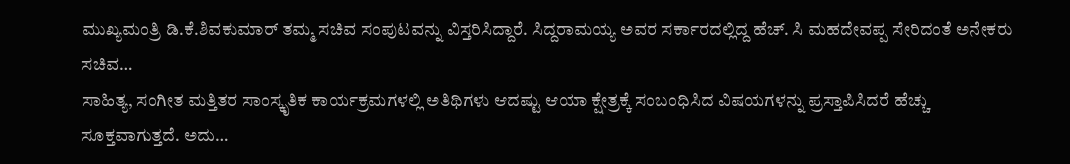ಮುಖ್ಯಮಂತ್ರಿ ಡಿ.ಕೆ.ಶಿವಕುಮಾರ್ ತಮ್ಮ ಸಚಿವ ಸಂಪುಟವನ್ನು ವಿಸ್ತರಿಸಿದ್ದಾರೆ. ಸಿದ್ದರಾಮಯ್ಯ ಅವರ ಸರ್ಕಾರದಲ್ಲಿದ್ದ ಹೆಚ್. ಸಿ ಮಹದೇವಪ್ಪ ಸೇರಿದಂತೆ ಅನೇಕರು ಸಚಿವ…
ಸಾಹಿತ್ಯ, ಸಂಗೀತ ಮತ್ತಿತರ ಸಾಂಸ್ಕೃತಿಕ ಕಾರ್ಯಕ್ರಮಗಳಲ್ಲಿ ಅತಿಥಿಗಳು ಆದಷ್ಟು ಆಯಾ ಕ್ಷೇತ್ರಕ್ಕೆ ಸಂಬಂಧಿಸಿದ ವಿಷಯಗಳನ್ನು ಪ್ರಸ್ತಾಪಿಸಿದರೆ ಹೆಚ್ಚು ಸೂಕ್ತವಾಗುತ್ತದೆ. ಅದು…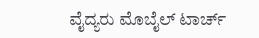ವೈದ್ಯರು ಮೊಬೈಲ್ ಟಾರ್ಚ್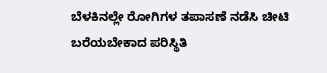ಬೆಳಕಿನಲ್ಲೇ ರೋಗಿಗಳ ತಪಾಸಣೆ ನಡೆಸಿ ಚೀಟಿ ಬರೆಯಬೇಕಾದ ಪರಿಸ್ಥಿತಿ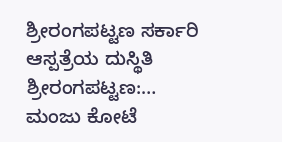ಶ್ರೀರಂಗಪಟ್ಟಣ ಸರ್ಕಾರಿ ಆಸ್ಪತ್ರೆಯ ದುಸ್ಥಿತಿ ಶ್ರೀರಂಗಪಟ್ಟಣ:…
ಮಂಜು ಕೋಟೆ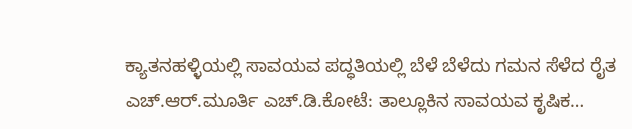ಕ್ಯಾತನಹಳ್ಳಿಯಲ್ಲಿ ಸಾವಯವ ಪದ್ಧತಿಯಲ್ಲಿ ಬೆಳೆ ಬೆಳೆದು ಗಮನ ಸೆಳೆದ ರೈತ ಎಚ್.ಆರ್.ಮೂರ್ತಿ ಎಚ್.ಡಿ.ಕೋಟೆ: ತಾಲ್ಲೂಕಿನ ಸಾವಯವ ಕೃಷಿಕ…